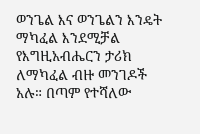ወንጌል እና ወንጌልን እንዴት ማካፈል እንደሚቻል
የእግዚአብሔርን ታሪክ ለማካፈል ብዙ መንገዶች አሉ። በጣም የተሻለው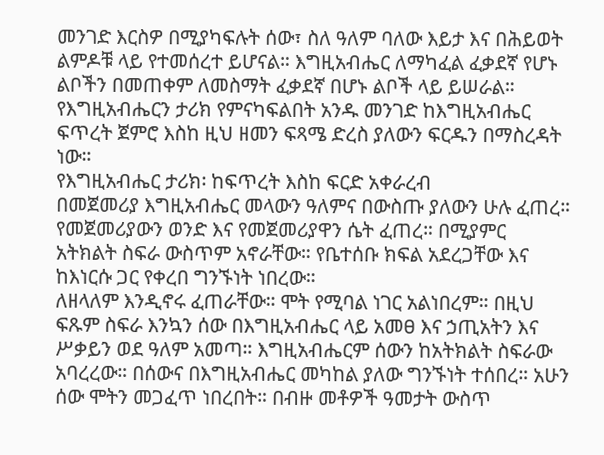መንገድ እርስዎ በሚያካፍሉት ሰው፣ ስለ ዓለም ባለው እይታ እና በሕይወት ልምዶቹ ላይ የተመሰረተ ይሆናል። እግዚአብሔር ለማካፈል ፈቃደኛ የሆኑ ልቦችን በመጠቀም ለመስማት ፈቃደኛ በሆኑ ልቦች ላይ ይሠራል። የእግዚአብሔርን ታሪክ የምናካፍልበት አንዱ መንገድ ከእግዚአብሔር ፍጥረት ጀምሮ እስከ ዚህ ዘመን ፍጻሜ ድረስ ያለውን ፍርዱን በማስረዳት ነው።
የእግዚአብሔር ታሪክ፡ ከፍጥረት እስከ ፍርድ አቀራረብ
በመጀመሪያ እግዚአብሔር መላውን ዓለምና በውስጡ ያለውን ሁሉ ፈጠረ።
የመጀመሪያውን ወንድ እና የመጀመሪያዋን ሴት ፈጠረ። በሚያምር አትክልት ስፍራ ውስጥም አኖራቸው። የቤተሰቡ ክፍል አደረጋቸው እና ከእነርሱ ጋር የቀረበ ግንኙነት ነበረው።
ለዘላለም እንዲኖሩ ፈጠራቸው። ሞት የሚባል ነገር አልነበረም። በዚህ ፍጹም ስፍራ እንኳን ሰው በእግዚአብሔር ላይ አመፀ እና ኃጢአትን እና ሥቃይን ወደ ዓለም አመጣ። እግዚአብሔርም ሰውን ከአትክልት ስፍራው አባረረው። በሰውና በእግዚአብሔር መካከል ያለው ግንኙነት ተሰበረ። አሁን ሰው ሞትን መጋፈጥ ነበረበት። በብዙ መቶዎች ዓመታት ውስጥ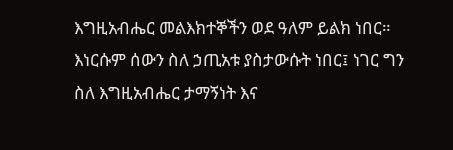እግዚአብሔር መልእክተኞችን ወደ ዓለም ይልክ ነበር። እነርሱም ሰውን ስለ ኃጢአቱ ያስታውሱት ነበር፤ ነገር ግን ስለ እግዚአብሔር ታማኝነት እና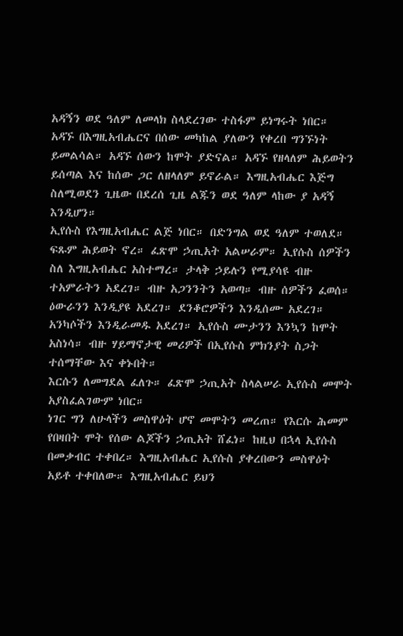አዳኝን ወደ ዓለም ለመላክ ስላደረገው ተስፋም ይነግሩት ነበር።
አዳኙ በእግዚአብሔርና በሰው መካከል ያለውን የቀረበ ግንኙነት ይመልሳል። አዳኙ ሰውን ከሞት ያድናል። አዳኙ የዘላለም ሕይወትን ይሰጣል እና ከሰው ጋር ለዘላለም ይኖራል። እግዚአብሔር እጅግ ስለሚወደን ጊዜው በደረሰ ጊዜ ልጁን ወደ ዓለም ላከው ያ አዳኝ እንዲሆን።
ኢየሱስ የእግዚአብሔር ልጅ ነበር። በድንግል ወደ ዓለም ተወለደ። ፍጹም ሕይወት ኖረ። ፈጽሞ ኃጢአት አልሠራም። ኢየሱስ ሰዎችን ስለ እግዚአብሔር አስተማረ። ታላቅ ኃይሉን የሚያሳዩ ብዙ ተአምራትን አደረገ። ብዙ አጋንንትን አወጣ። ብዙ ሰዎችን ፈወሰ። ዕውራንን እንዲያዩ አደረገ። ደንቆሮዎችን እንዲሰሙ አደረገ። አንካሶችን እንዲራመዱ አደረገ። ኢየሱስ ሙታንን እንኳን ከሞት አስነሳ። ብዙ ሃይማኖታዊ መሪዎች በኢየሱስ ምክንያት ስጋት ተሰማቸው እና ቀኑበት።
እርሱን ለመግደል ፈለጉ። ፈጽሞ ኃጢአት ስላልሠራ ኢየሱስ መሞት አያስፈልገውም ነበር።
ነገር ግን ለሁላችን መስዋዕት ሆኖ መሞትን መረጠ። የእርሱ ሕመም የበዛበት ሞት የሰው ልጆችን ኃጢአት ሸፈነ። ከዚህ በኋላ ኢየሱስ በመቃብር ተቀበረ። እግዚአብሔር ኢየሱስ ያቀረበውን መስዋዕት አይቶ ተቀበለው። እግዚአብሔር ይህን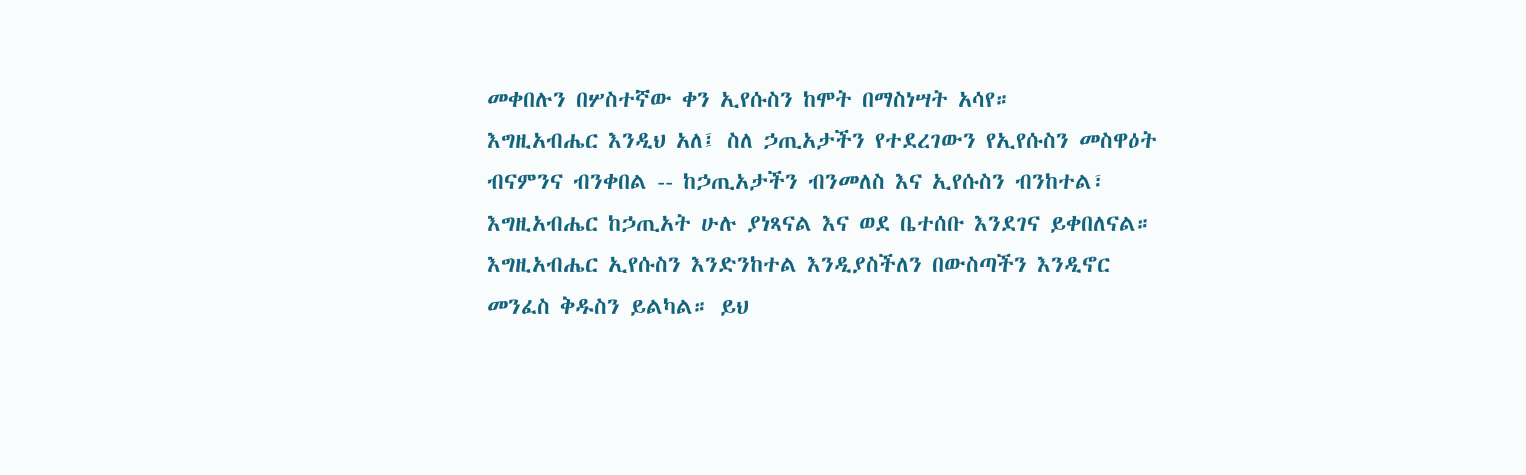መቀበሉን በሦስተኛው ቀን ኢየሱስን ከሞት በማስነሣት አሳየ።
እግዚአብሔር እንዲህ አለ፤ ስለ ኃጢአታችን የተደረገውን የኢየሱስን መስዋዕት ብናምንና ብንቀበል -- ከኃጢአታችን ብንመለስ እና ኢየሱስን ብንከተል፣ እግዚአብሔር ከኃጢአት ሁሉ ያነጻናል እና ወደ ቤተሰቡ እንደገና ይቀበለናል።
እግዚአብሔር ኢየሱስን እንድንከተል እንዲያስችለን በውስጣችን እንዲኖር መንፈስ ቅዱስን ይልካል። ይህ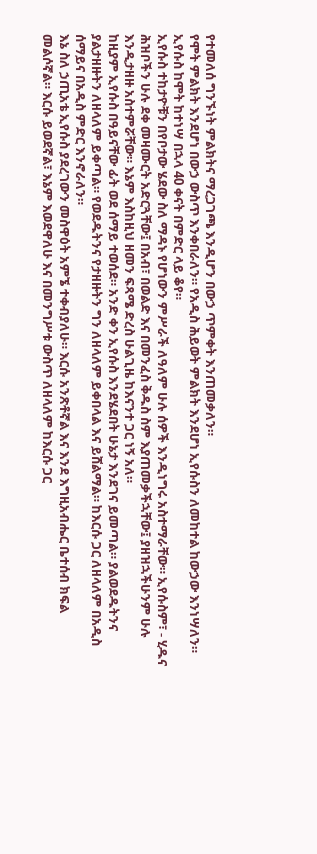የተመለሰ ግንኙነት ምልክትና ማረጋገጫ እንዲሆን በውኃ ጥምቀት እንጠመቃለን።
የሞት ምልክት እንደሆነ በውኃ ውስጥ እንቀበራለን። የአዲስ ሕይወት ምልክት እንደሆነ ኢየሱስን ለመከተል ከውኃው እንነሣለን።
ኢየሱስ ከሞት ከተነሣ በኋላ 40 ቀናት በምድር ላይ ቆየ።
ኢየሱስ ተከታዮቹን በየቦታው ሄደው ስለ ማዳኑ የሆነውን ምሥራች ለዓለም ሁሉ ሰዎች እንዲነግሩ አስተማራቸው። ኢየሱስም፣ - ሂዱና ሕዝቦችን ሁሉ ደቀ መዛሙርት አድርጓቸው፤ በአብ፣ በወልድ እና በመንፈስ ቅዱስ ስም እያጠመቃችኋቸው፤ ያዘዝኋችሁንም ሁሉ እንዲታዘዙ አስተምሯቸው። እኔም እስከዚህ ዘመን ፍጻሜ ድረስ ሁልጊዜ ከእናንተ ጋር ነኝ አለ።
ከዚያም ኢየሱስ በዓይናቸው ፊት ወደ ሰማይ ተወሰደ። አንድ ቀን ኢየሱስ እንደሄደበት ሁኔታ እንደገና ይመጣል። ያልወደዱትንና ያልታዘዙትን ለዘላለም ይቀጣል። የወደዱትንና የታዘዙትን ግን ለዘላለም ይቀበላል እና ይሸልማል። ከእርሱ ጋር ለዘላለም በአዲስ ሰማይና በአዲስ ምድር እንኖራለን።
እኔ ስለ ኃጢአቴ ኢየሱስ ያደረገውን መስዋዕት አምኜ ተቀብያለሁ። እርሱ አንጽቶኛል እና እንደ እግዚአብሔር ቤተሰብ ክፍል መልሶኛል። እርሱ ይወደኛል፣ እኔም እወደዋለሁ እና በመንግሥቱ ውስጥ ለዘላለም ከእርሱ ጋር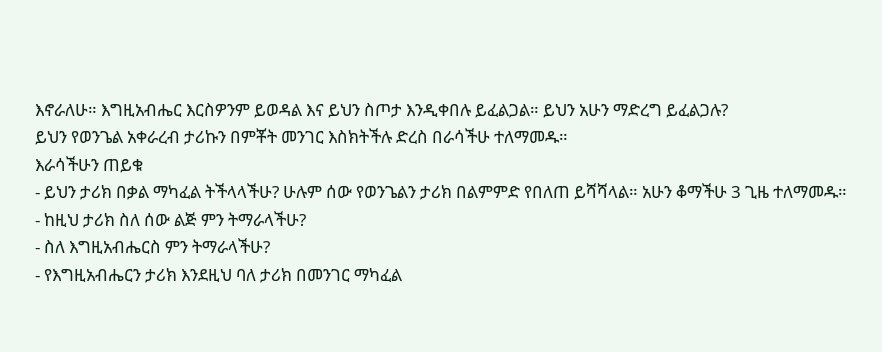እኖራለሁ። እግዚአብሔር እርስዎንም ይወዳል እና ይህን ስጦታ እንዲቀበሉ ይፈልጋል። ይህን አሁን ማድረግ ይፈልጋሉ?
ይህን የወንጌል አቀራረብ ታሪኩን በምቾት መንገር እስክትችሉ ድረስ በራሳችሁ ተለማመዱ።
እራሳችሁን ጠይቁ
- ይህን ታሪክ በቃል ማካፈል ትችላላችሁ? ሁሉም ሰው የወንጌልን ታሪክ በልምምድ የበለጠ ይሻሻላል። አሁን ቆማችሁ 3 ጊዜ ተለማመዱ።
- ከዚህ ታሪክ ስለ ሰው ልጅ ምን ትማራላችሁ?
- ስለ እግዚአብሔርስ ምን ትማራላችሁ?
- የእግዚአብሔርን ታሪክ እንደዚህ ባለ ታሪክ በመንገር ማካፈል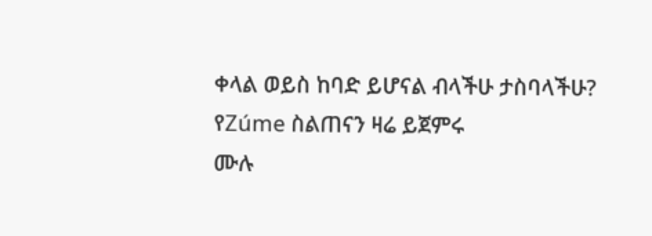ቀላል ወይስ ከባድ ይሆናል ብላችሁ ታስባላችሁ?
የZúme ስልጠናን ዛሬ ይጀምሩ
ሙሉ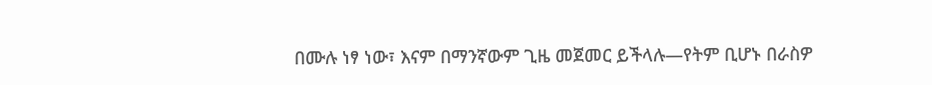በሙሉ ነፃ ነው፣ እናም በማንኛውም ጊዜ መጀመር ይችላሉ—የትም ቢሆኑ በራስዎ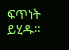ፍጥነት ይሂዱ።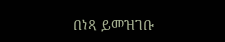በነጻ ይመዝገቡ